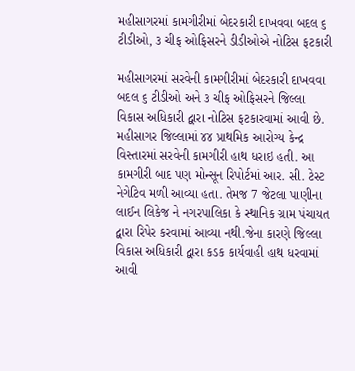મહીસાગરમાં કામગીરીમાં બેદરકારી દાખવવા બદલ ૬ ટીડીઓ, ૩ ચીફ ઓફિસરને ડીડીઓએ નોટિસ ફટકારી

મહીસાગરમાં સરવેની કામગીરીમાં બેદરકારી દાખવવા બદલ ૬ ટીડીઓ અને ૩ ચીફ ઓફિસરને જિલ્લા વિકાસ અધિકારી દ્વારા નોટિસ ફટકારવામાં આવી છે.
મહીસાગર જિલ્લામાં ૪૪ પ્રાથમિક આરોગ્ય કેન્દ્ર વિસ્તારમાં સરવેની કામગીરી હાથ ધરાઇ હતી. આ કામગીરી બાદ પણ મોન્સૂન રિપોર્ટમાં આર. સી. ટેસ્ટ નેગેટિવ મળી આવ્યા હતા. તેમજ 7 જેટલા પાણીના લાઈન લિકેજ ને નગરપાલિકા કે સ્થાનિક ગ્રામ પંચાયત દ્વારા રિપેર કરવામાં આવ્યા નથી.જેના કારણે જિલ્લા વિકાસ અધિકારી દ્વારા કડક કાર્યવાહી હાથ ધરવામાં આવી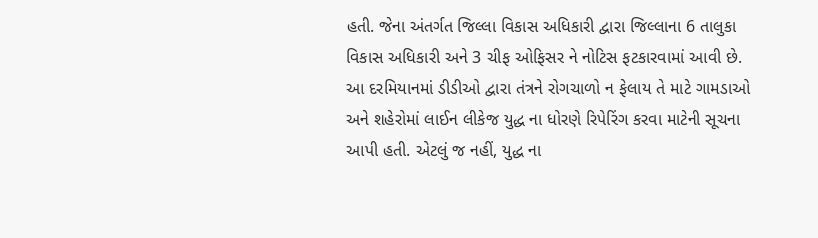હતી. જેના અંતર્ગત જિલ્લા વિકાસ અધિકારી દ્વારા જિલ્લાના 6 તાલુકા વિકાસ અધિકારી અને 3 ચીફ ઓફિસર ને નોટિસ ફટકારવામાં આવી છે.
આ દરમિયાનમાં ડીડીઓ દ્વારા તંત્રને રોગચાળો ન ફેલાય તે માટે ગામડાઓ અને શહેરોમાં લાઈન લીકેજ યુદ્ધ ના ધોરણે રિપેરિંગ કરવા માટેની સૂચના આપી હતી. એટલું જ નહીં, યુદ્ધ ના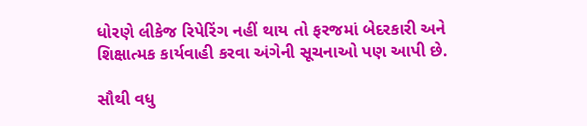ધોરણે લીકેજ રિપેરિંગ નહીં થાય તો ફરજમાં બેદરકારી અને શિક્ષાત્મક કાર્યવાહી કરવા અંગેની સૂચનાઓ પણ આપી છે.

સૌથી વધુ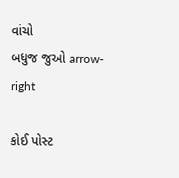વાંચો
બધુજ જુઓ arrow-right

કોઈ પોસ્ટ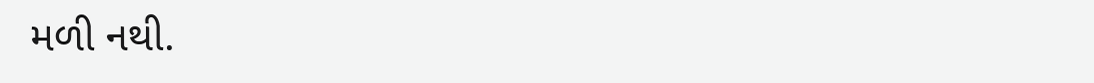મળી નથી.